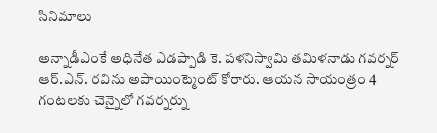సినిమాలు

అన్నాడీఎంకే అధినేత ఎడప్పాడి కె. పళనిస్వామి తమిళనాడు గవర్నర్ ఆర్.ఎన్. రవిను అపాయింట్మెంట్ కోరారు. ఆయన సాయంత్రం 4 గంటలకు చెన్నైలో గవర్నర్ను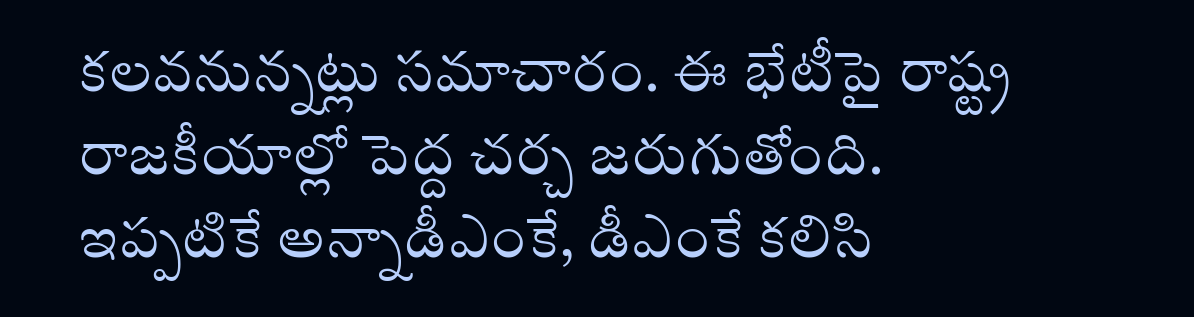కలవనున్నట్లు సమాచారం. ఈ భేటీపై రాష్ట్ర రాజకీయాల్లో పెద్ద చర్చ జరుగుతోంది.
ఇప్పటికే అన్నాడీఎంకే, డీఎంకే కలిసి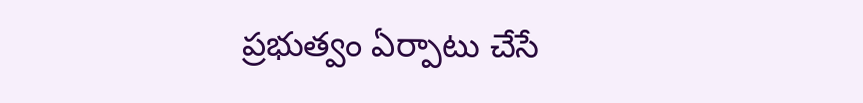ప్రభుత్వం ఏర్పాటు చేసే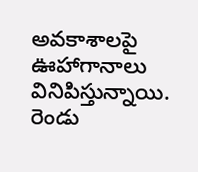అవకాశాలపై ఊహాగానాలు వినిపిస్తున్నాయి. రెండు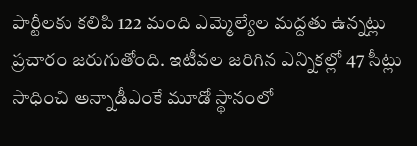పార్టీలకు కలిపి 122 మంది ఎమ్మెల్యేల మద్దతు ఉన్నట్లు ప్రచారం జరుగుతోంది. ఇటీవల జరిగిన ఎన్నికల్లో 47 సీట్లు సాధించి అన్నాడీఎంకే మూడో స్థానంలో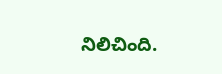నిలిచింది.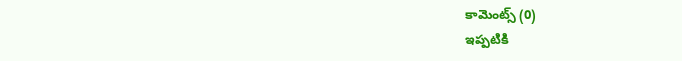కామెంట్స్ (0)
ఇప్పటికి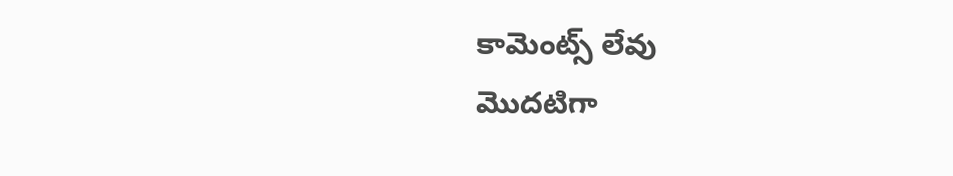కామెంట్స్ లేవు
మొదటిగా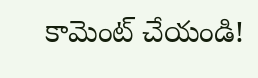కామెంట్ చేయండి!